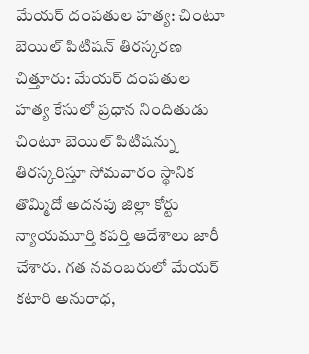మేయర్ దంపతుల హత్య: చింటూ బెయిల్ పిటిషన్ తిరస్కరణ
చిత్తూరు: మేయర్ దంపతుల హత్య కేసులో ప్రధాన నిందితుడు చింటూ బెయిల్ పిటిషన్ను తిరస్కరిస్తూ సోమవారం స్థానిక తొమ్మిదో అదనపు జిల్లా కోర్టు న్యాయమూర్తి కపర్తి ఆదేశాలు జారీ చేశారు. గత నవంబరులో మేయర్ కటారి అనురాధ,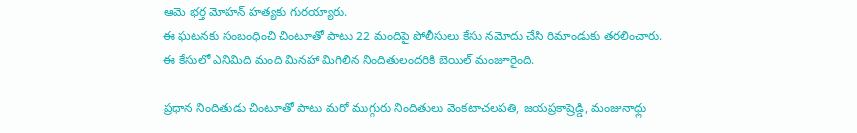ఆమె భర్త మోహన్ హత్యకు గురయ్యారు.
ఈ ఘటనకు సంబంధించి చింటూతో పాటు 22 మందిపై పోలీసులు కేసు నమోదు చేసి రిమాండుకు తరలించారు. ఈ కేసులో ఎనిమిది మంది మినహా మిగిలిన నిందితులందరికి బెయిల్ మంజూరైంది.

ప్రధాన నిందితుడు చింటూతో పాటు మరో ముగ్గురు నిందితులు వెంకటాచలపతి, జయప్రకాష్రెడ్డి, మంజునాధ్లు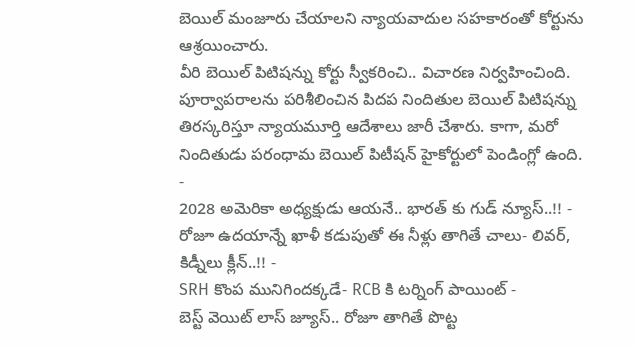బెయిల్ మంజూరు చేయాలని న్యాయవాదుల సహకారంతో కోర్టును ఆశ్రయించారు.
వీరి బెయిల్ పిటిషన్ను కోర్టు స్వీకరించి.. విచారణ నిర్వహించింది. పూర్వాపరాలను పరిశీలించిన పిదప నిందితుల బెయిల్ పిటిషన్ను తిరస్కరిస్తూ న్యాయమూర్తి ఆదేశాలు జారీ చేశారు. కాగా, మరో నిందితుడు పరంధామ బెయిల్ పిటీషన్ హైకోర్టులో పెండింగ్లో ఉంది.
-
2028 అమెరికా అధ్యక్షుడు ఆయనే.. భారత్ కు గుడ్ న్యూస్..!! -
రోజూ ఉదయాన్నే ఖాళీ కడుపుతో ఈ నీళ్లు తాగితే చాలు- లివర్, కిడ్నీలు క్లీన్..!! -
SRH కొంప మునిగిందక్కడే- RCB కి టర్నింగ్ పాయింట్ -
బెస్ట్ వెయిట్ లాస్ జ్యూస్.. రోజూ తాగితే పొట్ట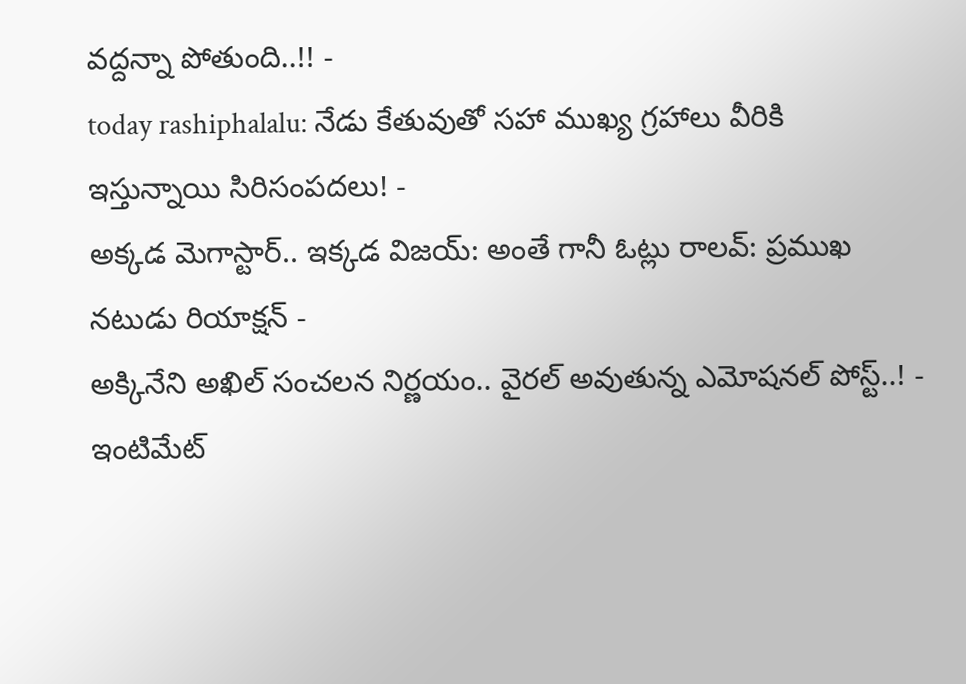వద్దన్నా పోతుంది..!! -
today rashiphalalu: నేడు కేతువుతో సహా ముఖ్య గ్రహాలు వీరికి ఇస్తున్నాయి సిరిసంపదలు! -
అక్కడ మెగాస్టార్.. ఇక్కడ విజయ్: అంతే గానీ ఓట్లు రాలవ్: ప్రముఖ నటుడు రియాక్షన్ -
అక్కినేని అఖిల్ సంచలన నిర్ణయం.. వైరల్ అవుతున్న ఎమోషనల్ పోస్ట్..! -
ఇంటిమేట్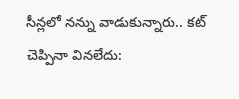సీన్లలో నన్ను వాడుకున్నారు.. కట్ చెప్పినా వినలేదు: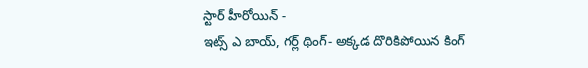స్టార్ హీరోయిన్ -
ఇట్స్ ఎ బాయ్, గర్ల్ థింగ్- అక్కడ దొరికిపోయిన కింగ్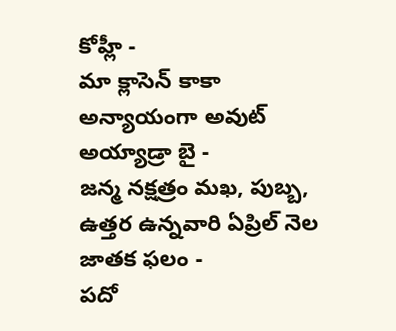కోహ్లీ -
మా క్లాసెన్ కాకా అన్యాయంగా అవుట్ అయ్యాడ్రా బై -
జన్మ నక్షత్రం మఖ, పుబ్బ, ఉత్తర ఉన్నవారి ఏప్రిల్ నెల జాతక ఫలం -
పదో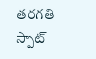తరగతి స్పాట్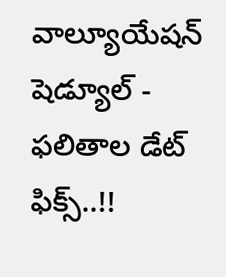వాల్యూయేషన్ షెడ్యూల్ - ఫలితాల డేట్ ఫిక్స్..!!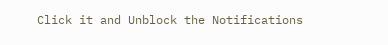Click it and Unblock the Notifications